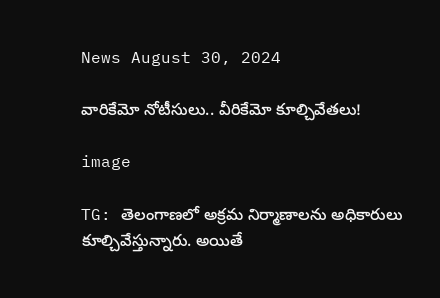News August 30, 2024

వారికేమో నోటీసులు.. వీరికేమో కూల్చివేతలు!

image

TG: తెలంగాణలో అక్రమ నిర్మాణాలను అధికారులు కూల్చివేస్తున్నారు. అయితే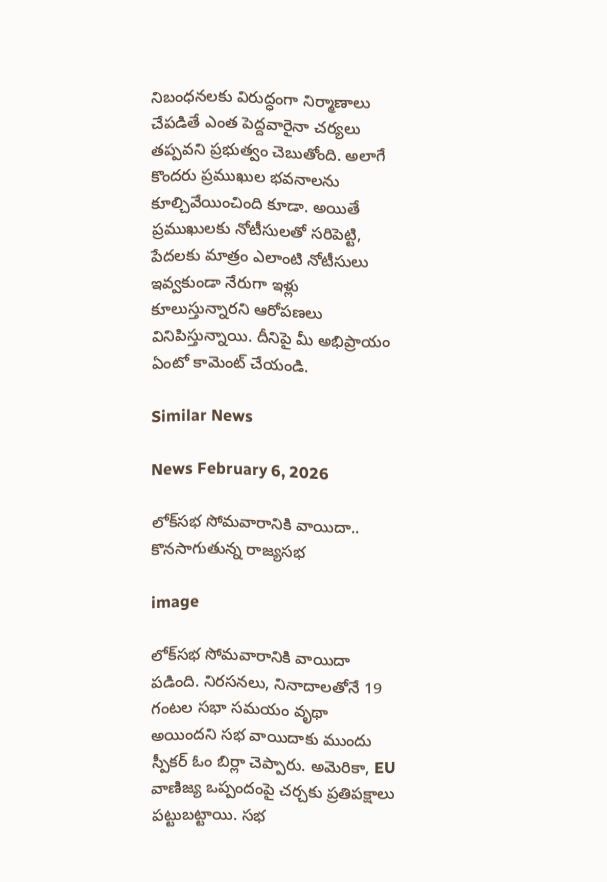నిబంధనలకు విరుద్ధంగా నిర్మాణాలు చేపడితే ఎంత పెద్దవారైనా చర్యలు తప్పవని ప్రభుత్వం చెబుతోంది. అలాగే కొందరు ప్రముఖుల భవనాలను కూల్చివేయించింది కూడా. అయితే ప్రముఖులకు నోటీసులతో సరిపెట్టి, పేదలకు మాత్రం ఎలాంటి నోటీసులు ఇవ్వకుండా నేరుగా ఇళ్లు కూలుస్తున్నారని ఆరోపణలు వినిపిస్తున్నాయి. దీనిపై మీ అభిప్రాయం ఏంటో కామెంట్ చేయండి.

Similar News

News February 6, 2026

లోక్‌సభ సోమవారానికి వాయిదా.. కొనసాగుతున్న రాజ్యసభ

image

లోక్‌సభ సోమవారానికి వాయిదా పడింది. నిరసనలు, నినాదాలతోనే 19 గంటల సభా సమయం వృథా అయిందని సభ వాయిదాకు ముందు స్పీకర్ ఓం బిర్లా చెప్పారు. అమెరికా, EU వాణిజ్య ఒప్పందంపై చర్చకు ప్రతిపక్షాలు పట్టుబట్టాయి. సభ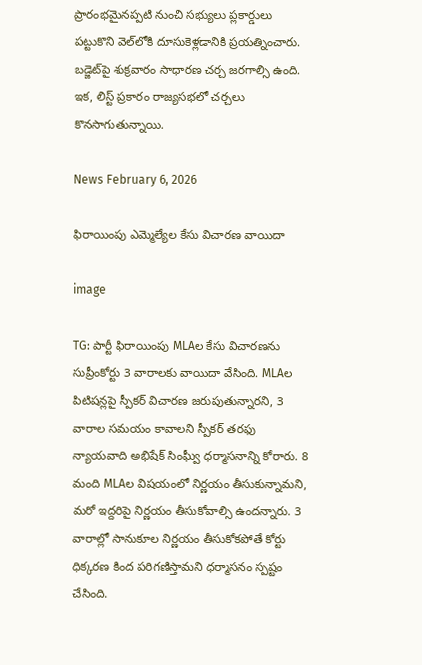ప్రారంభమైనప్పటి నుంచి సభ్యులు ప్లకార్డులు పట్టుకొని వెల్‌లోకి దూసుకెళ్లడానికి ప్రయత్నించారు. బడ్జెట్‌పై శుక్రవారం సాధారణ చర్చ జరగాల్సి ఉంది. ఇక, లిస్ట్ ప్రకారం రాజ్యసభలో చర్చలు కొనసాగుతున్నాయి.

News February 6, 2026

ఫిరాయింపు ఎమ్మెల్యేల కేసు విచారణ వాయిదా

image

TG: పార్టీ ఫిరాయింపు MLAల కేసు విచారణను సుప్రీంకోర్టు 3 వారాలకు వాయిదా వేసింది. MLAల పిటిషన్లపై స్పీకర్ విచారణ జరుపుతున్నారని, 3 వారాల సమయం కావాలని స్పీకర్ తరఫు న్యాయవాది అభిషేక్ సింఘ్వీ ధర్మాసనాన్ని కోరారు. 8 మంది MLAల విషయంలో నిర్ణయం తీసుకున్నామని, మరో ఇద్దరిపై నిర్ణయం తీసుకోవాల్సి ఉందన్నారు. 3 వారాల్లో సానుకూల నిర్ణయం తీసుకోకపోతే కోర్టు ధిక్కరణ కింద పరిగణిస్తామని ధర్మాసనం స్పష్టం చేసింది.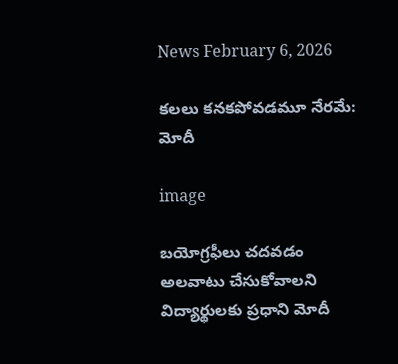News February 6, 2026

కలలు కనకపోవడమూ నేరమే: మోదీ

image

బయోగ్రఫీలు చదవడం అలవాటు చేసుకోవాలని విద్యార్థులకు ప్రధాని మోదీ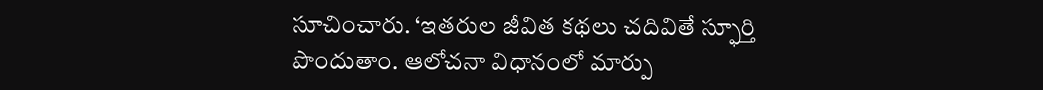సూచించారు. ‘ఇతరుల జీవిత కథలు చదివితే స్ఫూర్తి పొందుతాం. ఆలోచనా విధానంలో మార్పు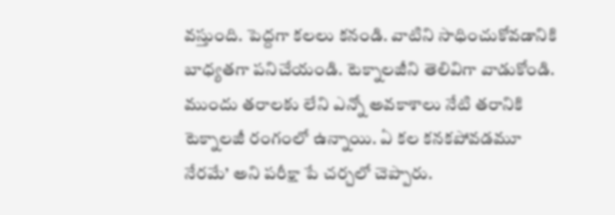వస్తుంది. పెద్దగా కలలు కనండి. వాటిని సాధించుకోవడానికి బాధ్యతగా పనిచేయండి. టెక్నాలజీని తెలివిగా వాడుకోండి. ముందు తరాలకు లేని ఎన్నో అవకాశాలు నేటి తరానికి టెక్నాలజీ రంగంలో ఉన్నాయి. ఏ కల కనకపోవడమూ నేరమే’ అని పరీక్షా పే చర్చలో చెప్పారు.